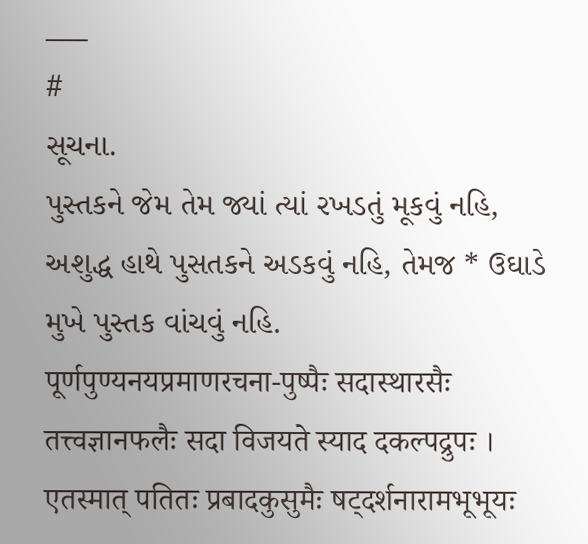___
#
સૂચના.
પુસ્તકને જેમ તેમ જ્યાં ત્યાં રખડતું મૂકવું નહિ,
અશુદ્ધ હાથે પુસતકને અડકવું નહિ, તેમજ * ઉઘાડે મુખે પુસ્તક વાંચવું નહિ.
पूर्णपुण्यनयप्रमाणरचना-पुष्पैः सदास्थारसैः तत्त्वज्ञानफलैः सदा विजयते स्याद दकल्पद्रुपः । एतस्मात् पतितः प्रबादकुसुमैः षट्दर्शनारामभूभूयः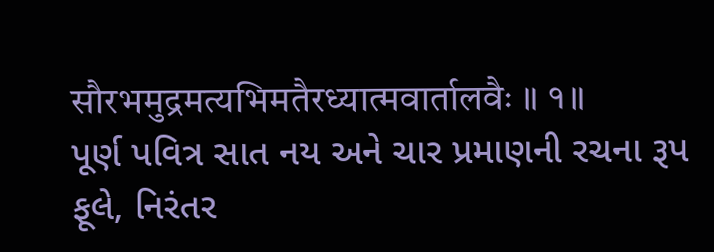सौरभमुद्रमत्यभिमतैरध्यात्मवार्तालवैः ॥ १॥
પૂર્ણ પવિત્ર સાત નય અને ચાર પ્રમાણની રચના રૂપ ફૂલે, નિરંતર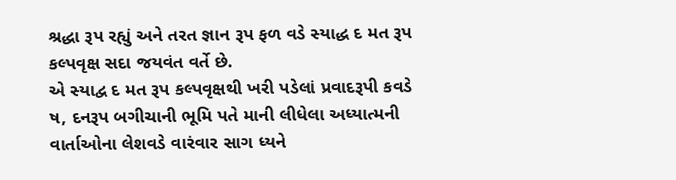શ્રદ્ધા રૂપ રહ્યું અને તરત જ્ઞાન રૂપ ફળ વડે સ્યાદ્ધ દ મત રૂપ કલ્પવૃક્ષ સદા જયવંત વર્તે છે.
એ સ્યાદ્વ દ મત રૂપ કલ્પવૃક્ષથી ખરી પડેલાં પ્રવાદરૂપી કવડે ષ, દનરૂપ બગીચાની ભૂમિ પતે માની લીધેલા અધ્યાત્મની વાર્તાઓના લેશવડે વારંવાર સાગ ધ્યને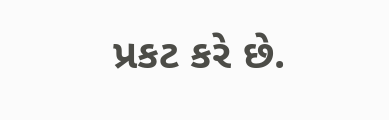પ્રકટ કરે છે.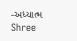-અધ્યાત્મ
Shree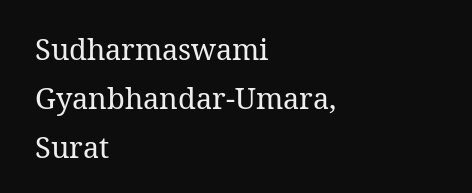Sudharmaswami Gyanbhandar-Umara, Surat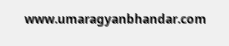www.umaragyanbhandar.com